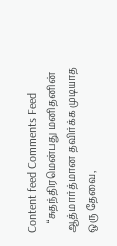Content feed Comments Feed
    “சுதந்திரமென்பது மனிதனின் ஆத்மார்த்மான தவிர்க்க முடியாத ஒரு தேவை,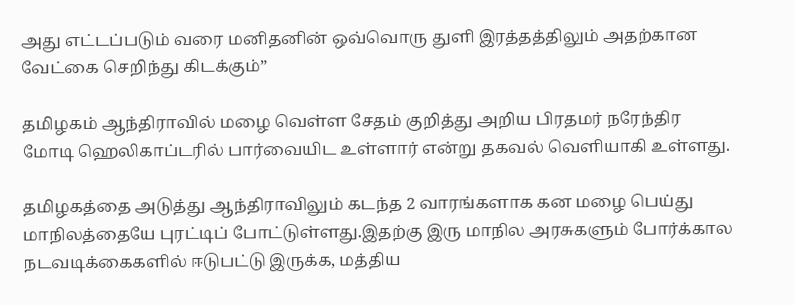அது எட்டப்படும் வரை மனிதனின் ஒவ்வொரு துளி இரத்தத்திலும் அதற்கான வேட்கை செறிந்து கிடக்கும்”

தமிழகம் ஆந்திராவில் மழை வெள்ள சேதம் குறித்து அறிய பிரதமர் நரேந்திர மோடி ஹெலிகாப்டரில் பார்வையிட உள்ளார் என்று தகவல் வெளியாகி உள்ளது.

தமிழகத்தை அடுத்து ஆந்திராவிலும் கடந்த 2 வாரங்களாக கன மழை பெய்து மாநிலத்தையே புரட்டிப் போட்டுள்ளது.இதற்கு இரு மாநில அரசுகளும் போர்க்கால நடவடிக்கைகளில் ஈடுபட்டு இருக்க, மத்திய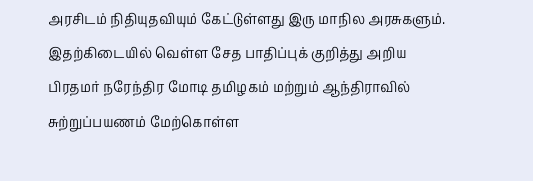அரசிடம் நிதியுதவியும் கேட்டுள்ளது இரு மாநில அரசுகளும். இதற்கிடையில் வெள்ள சேத பாதிப்புக் குறித்து அறிய பிரதமர் நரேந்திர மோடி தமிழகம் மற்றும் ஆந்திராவில் சுற்றுப்பயணம் மேற்கொள்ள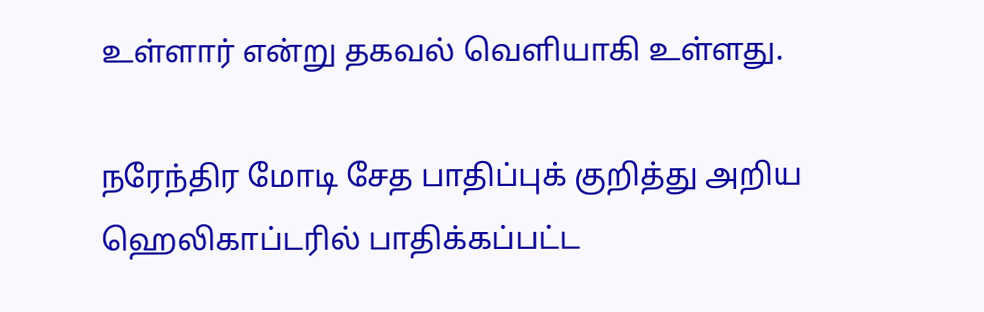உள்ளார் என்று தகவல் வெளியாகி உள்ளது.

நரேந்திர மோடி சேத பாதிப்புக் குறித்து அறிய ஹெலிகாப்டரில் பாதிக்கப்பட்ட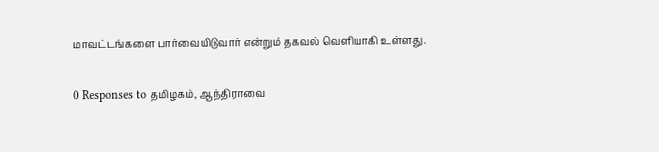மாவட்டங்களை பார்வையிடுவார் என்றும் தகவல் வெளியாகி உள்ளது.

0 Responses to தமிழகம், ஆந்திராவை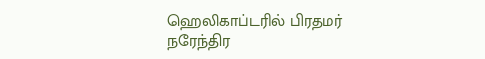ஹெலிகாப்டரில் பிரதமர் நரேந்திர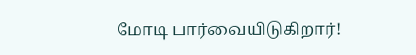மோடி பார்வையிடுகிறார்!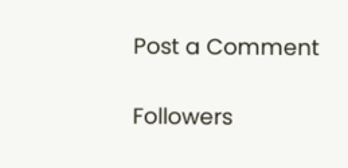Post a Comment

Followers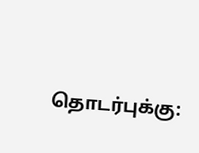தொடர்புக்கு: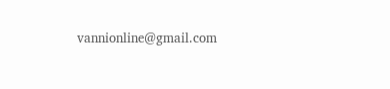vannionline@gmail.com